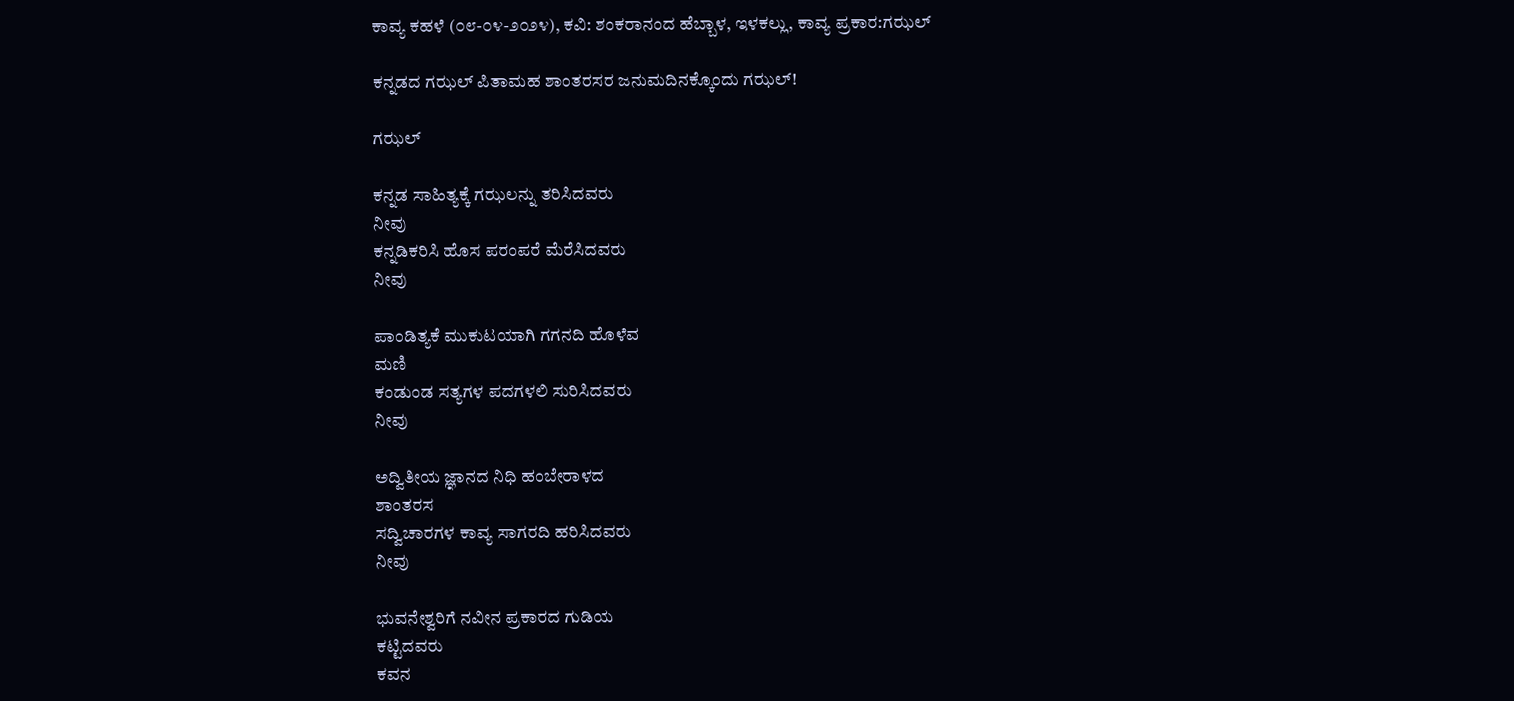ಕಾವ್ಯ ಕಹಳೆ (೦೮-೦೪-೨೦೨೪), ಕವಿ: ಶಂಕರಾನಂದ ಹೆಬ್ಬಾಳ, ಇಳಕಲ್ಲು, ಕಾವ್ಯ ಪ್ರಕಾರ:ಗಝಲ್

ಕನ್ನಡದ ಗಝಲ್ ಪಿತಾಮಹ ಶಾಂತರಸರ ಜನುಮದಿನಕ್ಕೊಂದು ಗಝಲ್!

ಗಝಲ್

ಕನ್ನಡ ಸಾಹಿತ್ಯಕ್ಕೆ ಗಝಲನ್ನು ತರಿಸಿದವರು
ನೀವು
ಕನ್ನಡಿಕರಿಸಿ ಹೊಸ ಪರಂಪರೆ ಮೆರೆಸಿದವರು
ನೀವು

ಪಾಂಡಿತ್ಯಕೆ ಮುಕುಟಯಾಗಿ ಗಗನದಿ ಹೊಳೆವ
ಮಣಿ
ಕಂಡುಂಡ ಸತ್ಯಗಳ ಪದಗಳಲಿ ಸುರಿಸಿದವರು
ನೀವು

ಅದ್ವಿತೀಯ ಜ್ಞಾನದ ನಿಧಿ ಹಂಬೇರಾಳದ
ಶಾಂತರಸ
ಸದ್ವಿಚಾರಗಳ ಕಾವ್ಯ ಸಾಗರದಿ ಹರಿಸಿದವರು
ನೀವು

ಭುವನೇಶ್ವರಿಗೆ ನವೀನ ಪ್ರಕಾರದ ಗುಡಿಯ
ಕಟ್ಟಿದವರು
ಕವನ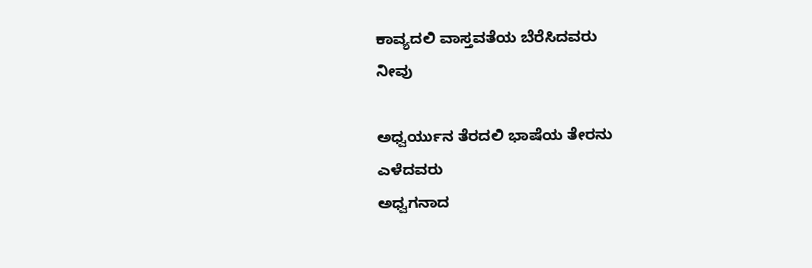ಕಾವ್ಯದಲಿ ವಾಸ್ತವತೆಯ ಬೆರೆಸಿದವರು
ನೀವು

ಅಧ್ವರ್ಯುನ ತೆರದಲಿ ಭಾಷೆಯ ತೇರನು
ಎಳೆದವರು
ಅಧ್ವಗನಾದ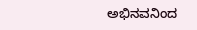ಅಭಿನವನಿಂದ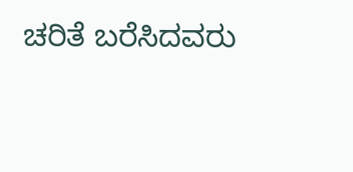ಚರಿತೆ ಬರೆಸಿದವರು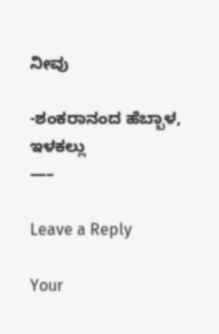ನೀವು

-ಶಂಕರಾನಂದ ಹೆಬ್ಬಾಳ, ಇಳಕಲ್ಲು
—–

Leave a Reply

Your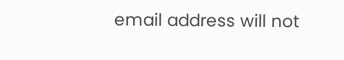email address will not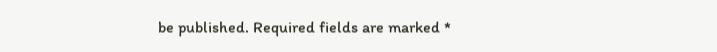be published. Required fields are marked *